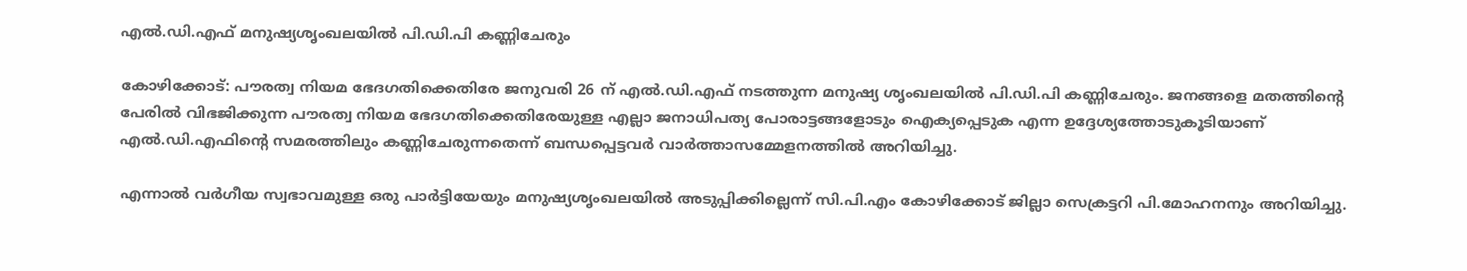എല്‍.ഡി.എഫ് മനുഷ്യശൃംഖലയില്‍ പി.ഡി.പി കണ്ണിചേരും

കോഴിക്കോട്: പൗരത്വ നിയമ ഭേദഗതിക്കെതിരേ ജനുവരി 26 ന് എല്‍.ഡി.എഫ് നടത്തുന്ന മനുഷ്യ ശൃംഖലയില്‍ പി.ഡി.പി കണ്ണിചേരും. ജനങ്ങളെ മതത്തിന്റെ പേരില്‍ വിഭജിക്കുന്ന പൗരത്വ നിയമ ഭേദഗതിക്കെതിരേയുള്ള എല്ലാ ജനാധിപത്യ പോരാട്ടങ്ങളോടും ഐക്യപ്പെടുക എന്ന ഉദ്ദേശ്യത്തോടുകൂടിയാണ് എല്‍.ഡി.എഫിന്റെ സമരത്തിലും കണ്ണിചേരുന്നതെന്ന് ബന്ധപ്പെട്ടവര്‍ വാര്‍ത്താസമ്മേളനത്തില്‍ അറിയിച്ചു.

എന്നാല്‍ വര്‍ഗീയ സ്വഭാവമുള്ള ഒരു പാര്‍ട്ടിയേയും മനുഷ്യശൃംഖലയില്‍ അടുപ്പിക്കില്ലെന്ന് സി.പി.എം കോഴിക്കോട് ജില്ലാ സെക്രട്ടറി പി.മോഹനനും അറിയിച്ചു.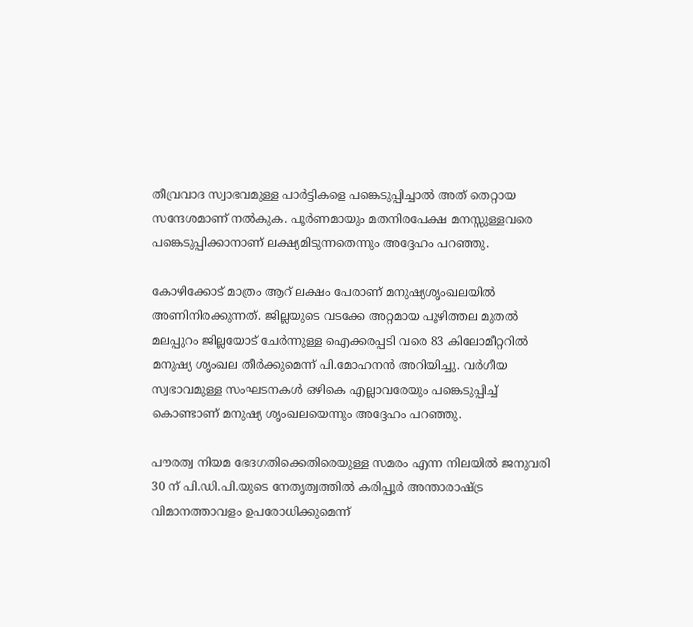തീവ്രവാദ സ്വാഭവമുള്ള പാര്‍ട്ടികളെ പങ്കെടുപ്പിച്ചാല്‍ അത് തെറ്റായ സന്ദേശമാണ് നല്‍കുക. പൂര്‍ണമായും മതനിരപേക്ഷ മനസ്സുള്ളവരെ പങ്കെടുപ്പിക്കാനാണ് ലക്ഷ്യമിടുന്നതെന്നും അദ്ദേഹം പറഞ്ഞു.

കോഴിക്കോട് മാത്രം ആറ് ലക്ഷം പേരാണ് മനുഷ്യശൃംഖലയില്‍ അണിനിരക്കുന്നത്. ജില്ലയുടെ വടക്കേ അറ്റമായ പൂഴിത്തല മുതല്‍ മലപ്പുറം ജില്ലയോട് ചേര്‍ന്നുള്ള ഐക്കരപ്പടി വരെ 83 കിലോമീറ്ററില്‍ മനുഷ്യ ശൃംഖല തീര്‍ക്കുമെന്ന് പി.മോഹനന്‍ അറിയിച്ചു. വര്‍ഗീയ സ്വഭാവമുള്ള സംഘടനകള്‍ ഒഴികെ എല്ലാവരേയും പങ്കെടുപ്പിച്ച്‌ കൊണ്ടാണ് മനുഷ്യ ശൃംഖലയെന്നും അദ്ദേഹം പറഞ്ഞു.

പൗരത്വ നിയമ ഭേദഗതിക്കെതിരെയുള്ള സമരം എന്ന നിലയില്‍ ജനുവരി 30 ന് പി.ഡി.പി.യുടെ നേതൃത്വത്തില്‍ കരിപ്പൂര്‍ അന്താരാഷ്ട്ര വിമാനത്താവളം ഉപരോധിക്കുമെന്ന്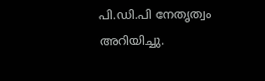പി.ഡി.പി നേതൃത്വം അറിയിച്ചു.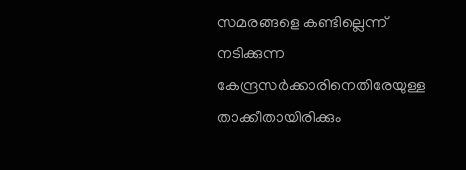സമരങ്ങളെ കണ്ടില്ലെന്ന് നടിക്കുന്ന കേന്ദ്രസര്‍ക്കാരിനെതിരേയുള്ള താക്കീതായിരിക്കും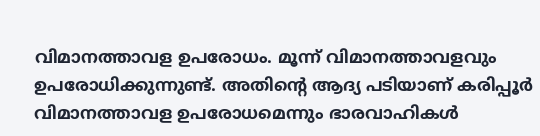വിമാനത്താവള ഉപരോധം. മൂന്ന് വിമാനത്താവളവും ഉപരോധിക്കുന്നുണ്ട്. അതിന്റെ ആദ്യ പടിയാണ് കരിപ്പൂര്‍ വിമാനത്താവള ഉപരോധമെന്നും ഭാരവാഹികള്‍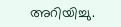അറിയിച്ചു.